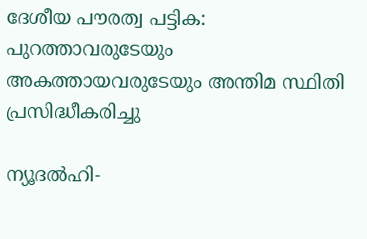ദേശീയ പൗരത്വ പട്ടിക: പുറത്താവരുടേയും അകത്തായവരുടേയും അന്തിമ സ്ഥിതി പ്രസിദ്ധീകരിച്ചു

ന്യൂദല്‍ഹി-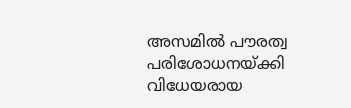അസമില്‍ പൗരത്വ പരിശോധനയ്ക്കി വിധേയരായ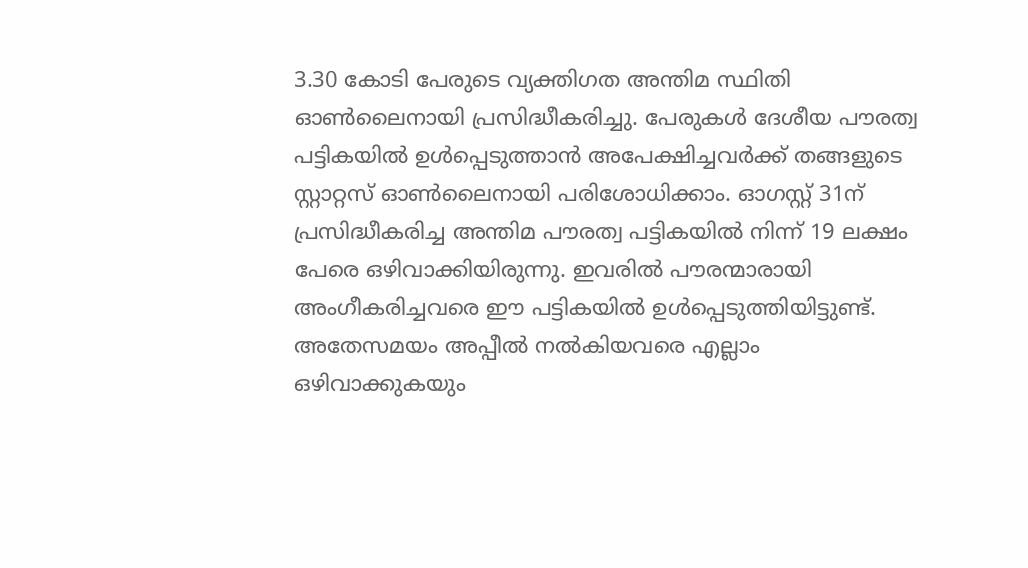3.30 കോടി പേരുടെ വ്യക്തിഗത അന്തിമ സ്ഥിതി ഓണ്‍ലൈനായി പ്രസിദ്ധീകരിച്ചു. പേരുകള്‍ ദേശീയ പൗരത്വ പട്ടികയില്‍ ഉള്‍പ്പെടുത്താന്‍ അപേക്ഷിച്ചവര്‍ക്ക് തങ്ങളുടെ സ്റ്റാറ്റസ് ഓണ്‍ലൈനായി പരിശോധിക്കാം. ഓഗസ്റ്റ് 31ന് പ്രസിദ്ധീകരിച്ച അന്തിമ പൗരത്വ പട്ടികയില്‍ നിന്ന് 19 ലക്ഷം പേരെ ഒഴിവാക്കിയിരുന്നു. ഇവരില്‍ പൗരന്മാരായി അംഗീകരിച്ചവരെ ഈ പട്ടികയില്‍ ഉള്‍പ്പെടുത്തിയിട്ടുണ്ട്. അതേസമയം അപ്പീല്‍ നല്‍കിയവരെ എല്ലാം ഒഴിവാക്കുകയും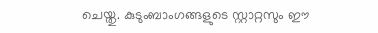ചെയ്തു. കുടുംബാംഗങ്ങളുടെ സ്റ്റാറ്റസും ഈ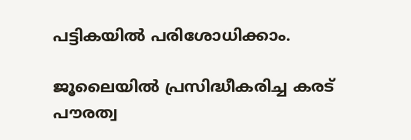പട്ടികയില്‍ പരിശോധിക്കാം.

ജൂലൈയില്‍ പ്രസിദ്ധീകരിച്ച കരട് പൗരത്വ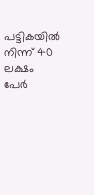പട്ടികയില്‍ നിന്ന് 40 ലക്ഷം പേര്‍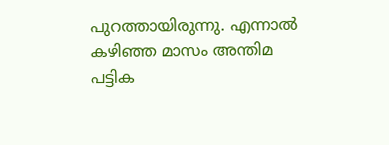പുറത്തായിരുന്നു. എന്നാല്‍ കഴിഞ്ഞ മാസം അന്തിമ പട്ടിക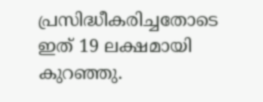പ്രസിദ്ധീകരിച്ചതോടെ ഇത് 19 ലക്ഷമായി കുറഞ്ഞു.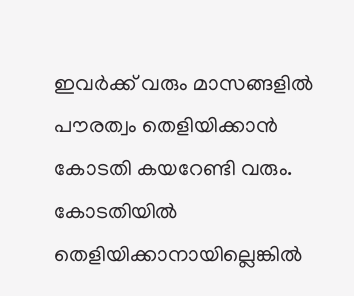ഇവര്‍ക്ക് വരും മാസങ്ങളില്‍ പൗരത്വം തെളിയിക്കാന്‍ കോടതി കയറേണ്ടി വരും. കോടതിയില്‍ തെളിയിക്കാനായില്ലെങ്കില്‍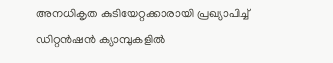അനധികൃത കുടിയേറ്റക്കാരായി പ്രഖ്യാപിച്ച് ഡിറ്റന്‍ഷന്‍ ക്യാമ്പുകളില്‍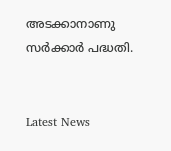അടക്കാനാണു സര്‍ക്കാര്‍ പദ്ധതി.


Latest News